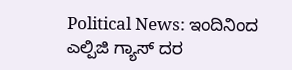Political News: ಇಂದಿನಿಂದ ಎಲ್ಪಿಜಿ ಗ್ಯಾಸ್ ದರ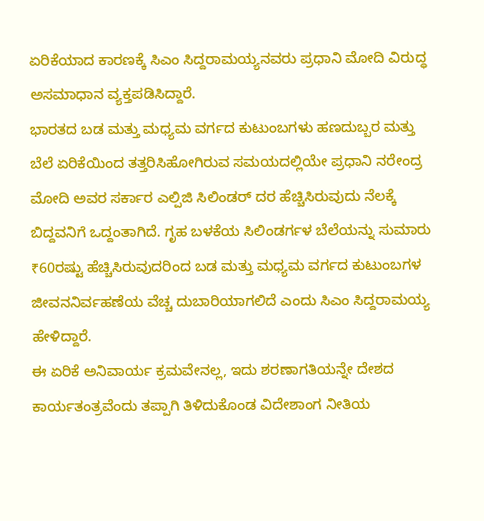ಏರಿಕೆಯಾದ ಕಾರಣಕ್ಕೆ ಸಿಎಂ ಸಿದ್ದರಾಮಯ್ಯನವರು ಪ್ರಧಾನಿ ಮೋದಿ ವಿರುದ್ಧ ಅಸಮಾಧಾನ ವ್ಯಕ್ತಪಡಿಸಿದ್ದಾರೆ.
ಭಾರತದ ಬಡ ಮತ್ತು ಮಧ್ಯಮ ವರ್ಗದ ಕುಟುಂಬಗಳು ಹಣದುಬ್ಬರ ಮತ್ತು ಬೆಲೆ ಏರಿಕೆಯಿಂದ ತತ್ತರಿಸಿಹೋಗಿರುವ ಸಮಯದಲ್ಲಿಯೇ ಪ್ರಧಾನಿ ನರೇಂದ್ರ ಮೋದಿ ಅವರ ಸರ್ಕಾರ ಎಲ್ಪಿಜಿ ಸಿಲಿಂಡರ್ ದರ ಹೆಚ್ಚಿಸಿರುವುದು ನೆಲಕ್ಕೆ ಬಿದ್ದವನಿಗೆ ಒದ್ದಂತಾಗಿದೆ. ಗೃಹ ಬಳಕೆಯ ಸಿಲಿಂಡರ್ಗಳ ಬೆಲೆಯನ್ನು ಸುಮಾರು ₹60ರಷ್ಟು ಹೆಚ್ಚಿಸಿರುವುದರಿಂದ ಬಡ ಮತ್ತು ಮಧ್ಯಮ ವರ್ಗದ ಕುಟುಂಬಗಳ ಜೀವನನಿರ್ವಹಣೆಯ ವೆಚ್ಚ ದುಬಾರಿಯಾಗಲಿದೆ ಎಂದು ಸಿಎಂ ಸಿದ್ದರಾಮಯ್ಯ ಹೇಳಿದ್ದಾರೆ.
ಈ ಏರಿಕೆ ಅನಿವಾರ್ಯ ಕ್ರಮವೇನಲ್ಲ, ಇದು ಶರಣಾಗತಿಯನ್ನೇ ದೇಶದ ಕಾರ್ಯತಂತ್ರವೆಂದು ತಪ್ಪಾಗಿ ತಿಳಿದುಕೊಂಡ ವಿದೇಶಾಂಗ ನೀತಿಯ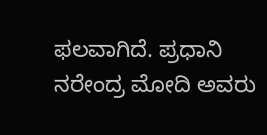ಫಲವಾಗಿದೆ. ಪ್ರಧಾನಿ ನರೇಂದ್ರ ಮೋದಿ ಅವರು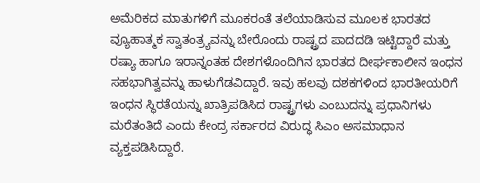ಅಮೆರಿಕದ ಮಾತುಗಳಿಗೆ ಮೂಕರಂತೆ ತಲೆಯಾಡಿಸುವ ಮೂಲಕ ಭಾರತದ ವ್ಯೂಹಾತ್ಮಕ ಸ್ವಾತಂತ್ರ್ಯವನ್ನು ಬೇರೊಂದು ರಾಷ್ಟ್ರದ ಪಾದದಡಿ ಇಟ್ಟಿದ್ದಾರೆ ಮತ್ತು ರಷ್ಯಾ ಹಾಗೂ ಇರಾನ್ನಂತಹ ದೇಶಗಳೊಂದಿಗಿನ ಭಾರತದ ದೀರ್ಘಕಾಲೀನ ಇಂಧನ ಸಹಭಾಗಿತ್ವವನ್ನು ಹಾಳುಗೆಡವಿದ್ದಾರೆ. ಇವು ಹಲವು ದಶಕಗಳಿಂದ ಭಾರತೀಯರಿಗೆ ಇಂಧನ ಸ್ಥಿರತೆಯನ್ನು ಖಾತ್ರಿಪಡಿಸಿದ ರಾಷ್ಟ್ರಗಳು ಎಂಬುದನ್ನು ಪ್ರಧಾನಿಗಳು ಮರೆತಂತಿದೆ ಎಂದು ಕೇಂದ್ರ ಸರ್ಕಾರದ ವಿರುದ್ಧ ಸಿಎಂ ಅಸಮಾಧಾನ ವ್ಯಕ್ತಪಡಿಸಿದ್ದಾರೆ.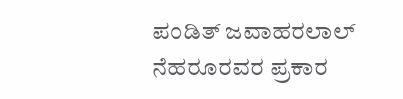ಪಂಡಿತ್ ಜವಾಹರಲಾಲ್ ನೆಹರೂರವರ ಪ್ರಕಾರ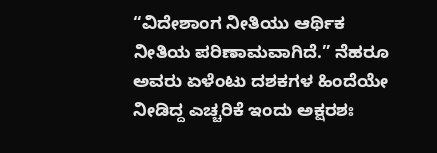“ವಿದೇಶಾಂಗ ನೀತಿಯು ಆರ್ಥಿಕ ನೀತಿಯ ಪರಿಣಾಮವಾಗಿದೆ.” ನೆಹರೂ ಅವರು ಏಳೆಂಟು ದಶಕಗಳ ಹಿಂದೆಯೇ ನೀಡಿದ್ದ ಎಚ್ಚರಿಕೆ ಇಂದು ಅಕ್ಷರಶಃ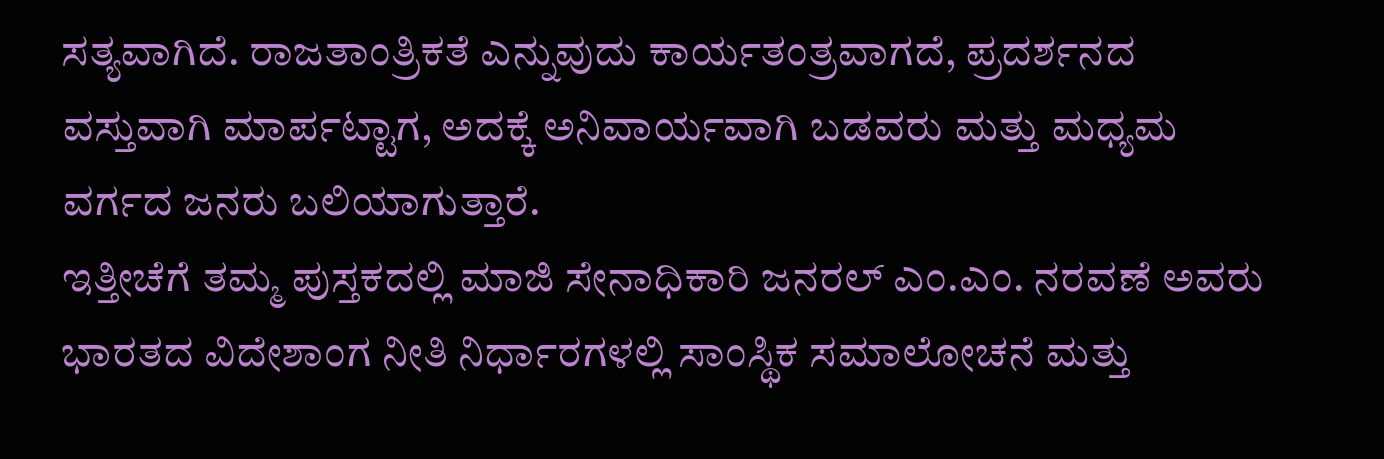ಸತ್ಯವಾಗಿದೆ. ರಾಜತಾಂತ್ರಿಕತೆ ಎನ್ನುವುದು ಕಾರ್ಯತಂತ್ರವಾಗದೆ, ಪ್ರದರ್ಶನದ ವಸ್ತುವಾಗಿ ಮಾರ್ಪಟ್ಟಾಗ, ಅದಕ್ಕೆ ಅನಿವಾರ್ಯವಾಗಿ ಬಡವರು ಮತ್ತು ಮಧ್ಯಮ ವರ್ಗದ ಜನರು ಬಲಿಯಾಗುತ್ತಾರೆ.
ಇತ್ತೀಚೆಗೆ ತಮ್ಮ ಪುಸ್ತಕದಲ್ಲಿ ಮಾಜಿ ಸೇನಾಧಿಕಾರಿ ಜನರಲ್ ಎಂ.ಎಂ. ನರವಣೆ ಅವರು ಭಾರತದ ವಿದೇಶಾಂಗ ನೀತಿ ನಿರ್ಧಾರಗಳಲ್ಲಿ ಸಾಂಸ್ಥಿಕ ಸಮಾಲೋಚನೆ ಮತ್ತು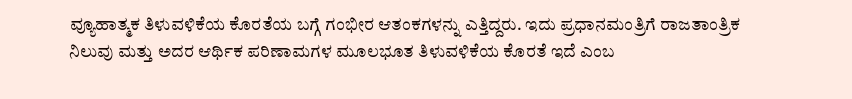ವ್ಯೂಹಾತ್ಮಕ ತಿಳುವಳಿಕೆಯ ಕೊರತೆಯ ಬಗ್ಗೆ ಗಂಭೀರ ಆತಂಕಗಳನ್ನು ಎತ್ತಿದ್ದರು. ಇದು ಪ್ರಧಾನಮಂತ್ರಿಗೆ ರಾಜತಾಂತ್ರಿಕ ನಿಲುವು ಮತ್ತು ಅದರ ಆರ್ಥಿಕ ಪರಿಣಾಮಗಳ ಮೂಲಭೂತ ತಿಳುವಳಿಕೆಯ ಕೊರತೆ ಇದೆ ಎಂಬ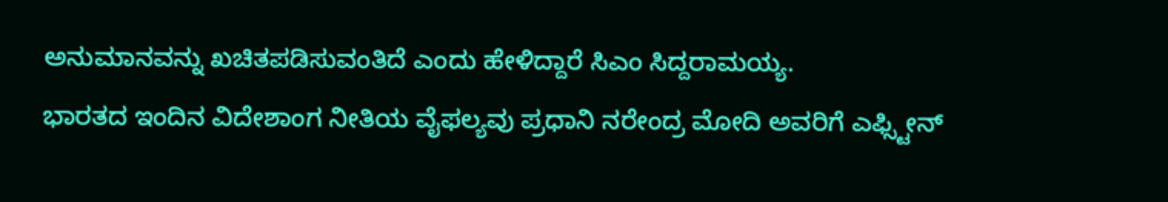ಅನುಮಾನವನ್ನು ಖಚಿತಪಡಿಸುವಂತಿದೆ ಎಂದು ಹೇಳಿದ್ದಾರೆ ಸಿಎಂ ಸಿದ್ದರಾಮಯ್ಯ.
ಭಾರತದ ಇಂದಿನ ವಿದೇಶಾಂಗ ನೀತಿಯ ವೈಫಲ್ಯವು ಪ್ರಧಾನಿ ನರೇಂದ್ರ ಮೋದಿ ಅವರಿಗೆ ಎಫ್ಸ್ಟೀನ್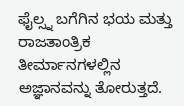ಫೈಲ್ಸ್ನ ಬಗೆಗಿನ ಭಯ ಮತ್ತು ರಾಜತಾಂತ್ರಿಕ ತೀರ್ಮಾನಗಳಲ್ಲಿನ ಅಜ್ಞಾನವನ್ನು ತೋರುತ್ತದೆ.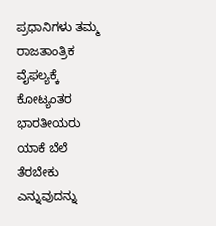ಪ್ರಧಾನಿಗಳು ತಮ್ಮ ರಾಜತಾಂತ್ರಿಕ ವೈಫಲ್ಯಕ್ಕೆ ಕೋಟ್ಯಂತರ ಭಾರತೀಯರು ಯಾಕೆ ಬೆಲೆ ತೆರಬೇಕು ಎನ್ನುವುದನ್ನು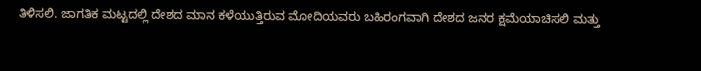ತಿಳಿಸಲಿ. ಜಾಗತಿಕ ಮಟ್ಟದಲ್ಲಿ ದೇಶದ ಮಾನ ಕಳೆಯುತ್ತಿರುವ ಮೋದಿಯವರು ಬಹಿರಂಗವಾಗಿ ದೇಶದ ಜನರ ಕ್ಷಮೆಯಾಚಿಸಲಿ ಮತ್ತು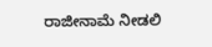ರಾಜೀನಾಮೆ ನೀಡಲಿ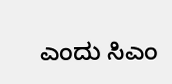ಎಂದು ಸಿಎಂ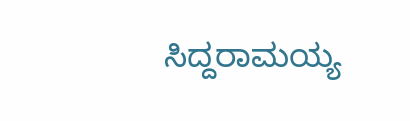ಸಿದ್ದರಾಮಯ್ಯ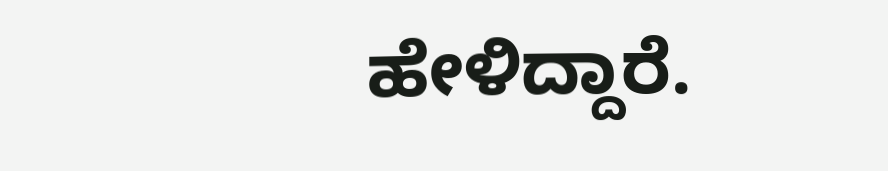ಹೇಳಿದ್ದಾರೆ.